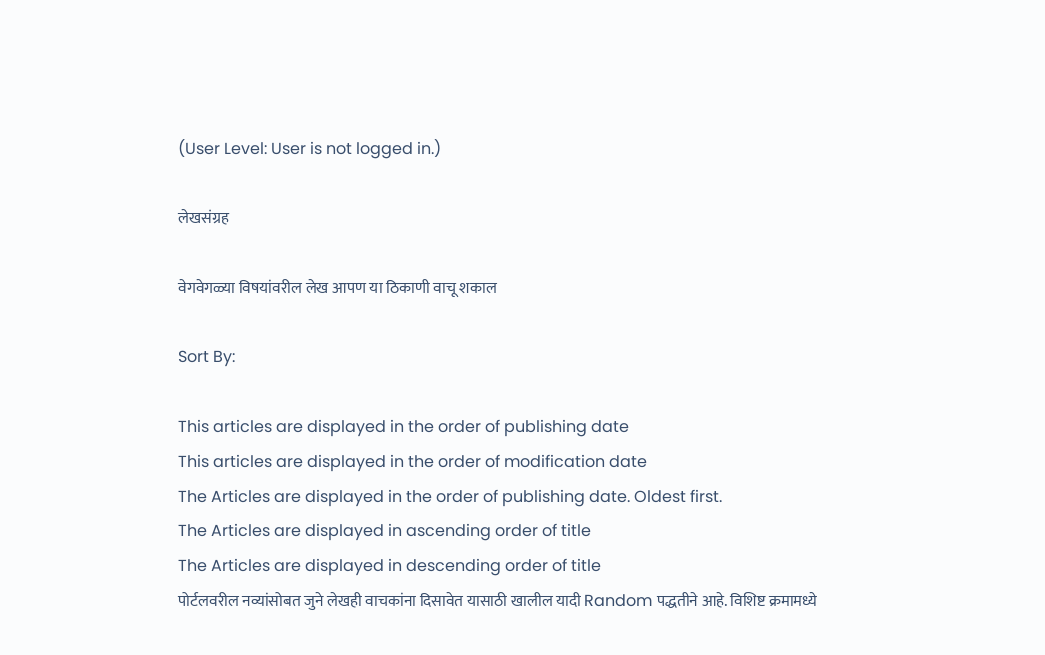(User Level: User is not logged in.)

लेखसंग्रह

वेगवेगळ्या विषयांवरील लेख आपण या ठिकाणी वाचू शकाल

Sort By:

This articles are displayed in the order of publishing date
This articles are displayed in the order of modification date
The Articles are displayed in the order of publishing date. Oldest first.
The Articles are displayed in ascending order of title
The Articles are displayed in descending order of title
पोर्टलवरील नव्यांसोबत जुने लेखही वाचकांना दिसावेत यासाठी खालील यादी Random पद्धतीने आहे. विशिष्ट क्रमामध्ये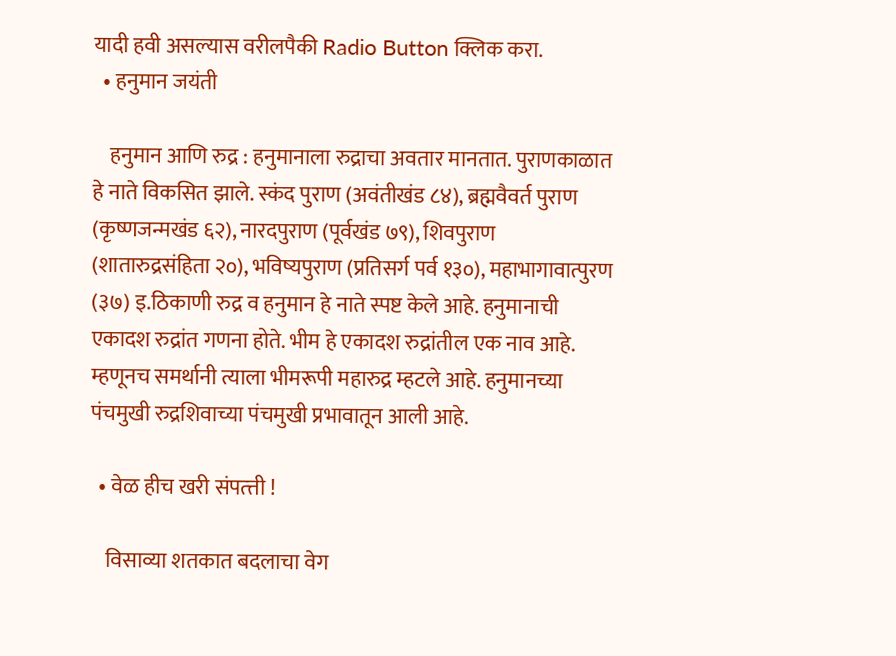यादी हवी असल्यास वरीलपैकी Radio Button क्लिक करा.
  • हनुमान जयंती

    हनुमान आणि रुद्र : हनुमानाला रुद्राचा अवतार मानतात. पुराणकाळात हे नाते विकसित झाले. स्कंद पुराण (अवंतीखंड ८४), ब्रह्मवैवर्त पुराण (कृष्णजन्मखंड ६२), नारदपुराण (पूर्वखंड ७९), शिवपुराण (शातारुद्रसंहिता २०), भविष्यपुराण (प्रतिसर्ग पर्व १३०), महाभागावात्पुरण (३७) इ.ठिकाणी रुद्र व हनुमान हे नाते स्पष्ट केले आहे. हनुमानाची एकादश रुद्रांत गणना होते. भीम हे एकादश रुद्रांतील एक नाव आहे. म्हणूनच समर्थानी त्याला भीमरूपी महारुद्र म्हटले आहे. हनुमानच्या पंचमुखी रुद्रशिवाच्या पंचमुखी प्रभावातून आली आहे.

  • वेळ हीच खरी संपत्त्ती !

    विसाव्या शतकात बदलाचा वेग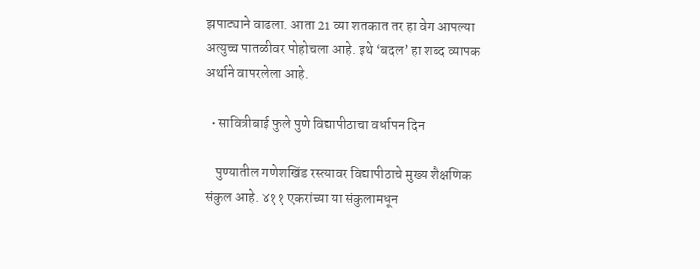झपाट्याने वाढला. आता 21 व्या शतकात तर हा वेग आपल्या अत्युच्च पातळीवर पोहोचला आहे. इथे ‘बदल’ हा शब्द व्यापक अर्थाने वापरलेला आहे.

  • सावित्रीबाई फुले पुणे विद्यापीठाचा वर्धापन दिन

    पुण्यातील गणेशखिंड रस्त्यावर विद्यापीठाचे मुख्य शैक्षणिक संकुल आहे. ४११ एकरांच्या या संकुलामधून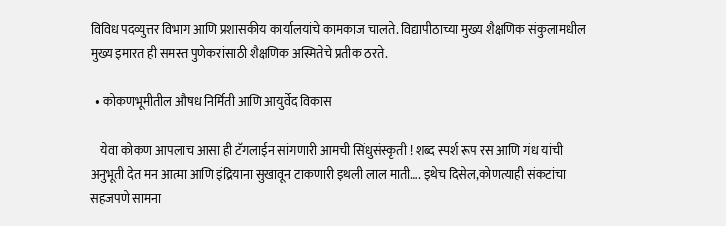विविध पदव्युत्तर विभाग आणि प्रशासकीय कार्यालयांचे कामकाज चालते. विद्यापीठाच्या मुख्य शैक्षणिक संकुलामधील मुख्य इमारत ही समस्त पुणेकरांसाठी शैक्षणिक अस्मितेचे प्रतीक ठरते.

  • कोकणभूमीतील औषध निर्मिती आणि आयुर्वेद विकास

    येवा कोकण आपलाच आसा ही टॅगलाईन सांगणारी आमची सिंधुसंस्कृती ! शब्द स्पर्श रूप रस आणि गंध यांची अनुभूती देत मन आत्मा आणि इंद्रियाना सुखावून टाकणारी इथली लाल माती…. इथेच दिसेल,कोणत्याही संकटांचा सहजपणे सामना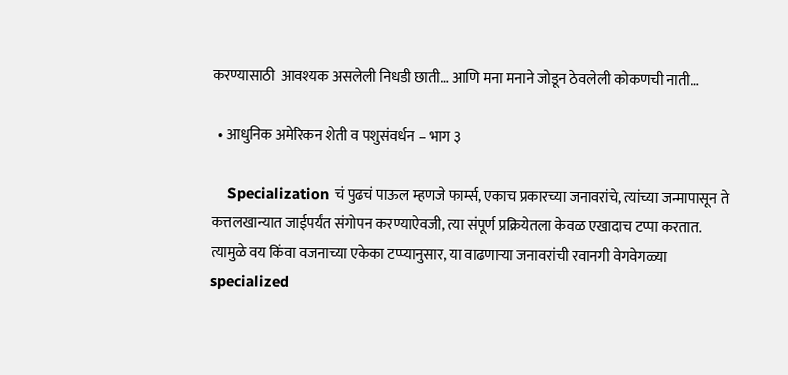करण्यासाठी  आवश्यक असलेली निधडी छाती… आणि मना मनाने जोडून ठेवलेली कोकणची नाती…

  • आधुनिक अमेरिकन शेती व पशुसंवर्धन – भाग ३

    Specialization चं पुढचं पाऊल म्हणजे फार्म्स, एकाच प्रकारच्या जनावरांचे, त्यांच्या जन्मापासून ते कत्तलखान्यात जाईपर्यंत संगोपन करण्याऐवजी, त्या संपूर्ण प्रक्रियेतला केवळ एखादाच टप्पा करतात. त्यामुळे वय किंवा वजनाच्या एकेका टप्प्यानुसार, या वाढणार्‍या जनावरांची रवानगी वेगवेगळ्या specialized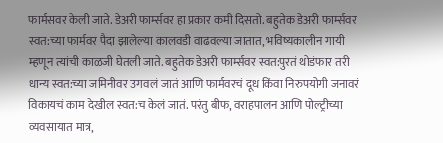फार्मसवर केली जाते. डेअरी फार्म्सवर हा प्रकार कमी दिसतो. बहुतेक डेअरी फार्म्सवर स्वत:च्या फार्मवर पैदा झालेल्या कालवडी वाढवल्या जातात, भविष्यकालीन गायी म्हणून त्यांची काळजी घेतली जाते. बहुतेक डेअरी फार्म्सवर स्वत:पुरतं थोडंफार तरी धान्य स्वत:च्या जमिनीवर उगवलं जातं आणि फार्मवरचं दूध किंवा निरुपयोगी जनावरं विकायचं काम देखील स्वत:च केलं जातं. परंतु बीफ, वराहपालन आणि पोल्ट्रीच्या व्यवसायात मात्र,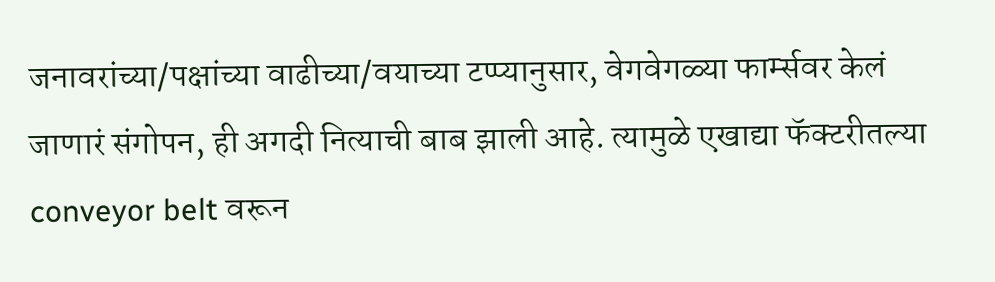जनावरांच्या/पक्षांच्या वाढीच्या/वयाच्या टप्प्यानुसार, वेगवेगळ्या फार्म्सवर केलं जाणारं संगोपन, ही अगदी नित्याची बाब झाली आहे. त्यामुळे एखाद्या फॅक्टरीतल्या conveyor belt वरून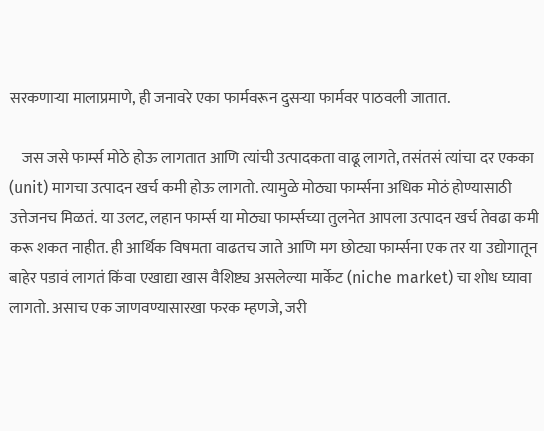सरकणार्‍या मालाप्रमाणे, ही जनावरे एका फार्मवरून दुसर्‍या फार्मवर पाठवली जातात.

    जस जसे फार्म्स मोठे होऊ लागतात आणि त्यांची उत्पादकता वाढू लागते, तसंतसं त्यांचा दर एकका (unit) मागचा उत्पादन खर्च कमी होऊ लागतो. त्यामुळे मोठ्या फार्म्सना अधिक मोठं होण्यासाठी उत्तेजनच मिळतं. या उलट, लहान फार्म्स या मोठ्या फार्म्सच्या तुलनेत आपला उत्पादन खर्च तेवढा कमी करू शकत नाहीत. ही आर्थिक विषमता वाढतच जाते आणि मग छोट्या फार्म्सना एक तर या उद्योगातून बाहेर पडावं लागतं किंवा एखाद्या खास वैशिष्ट्य असलेल्या मार्केट (niche market) चा शोध घ्यावा लागतो. असाच एक जाणवण्यासारखा फरक म्हणजे, जरी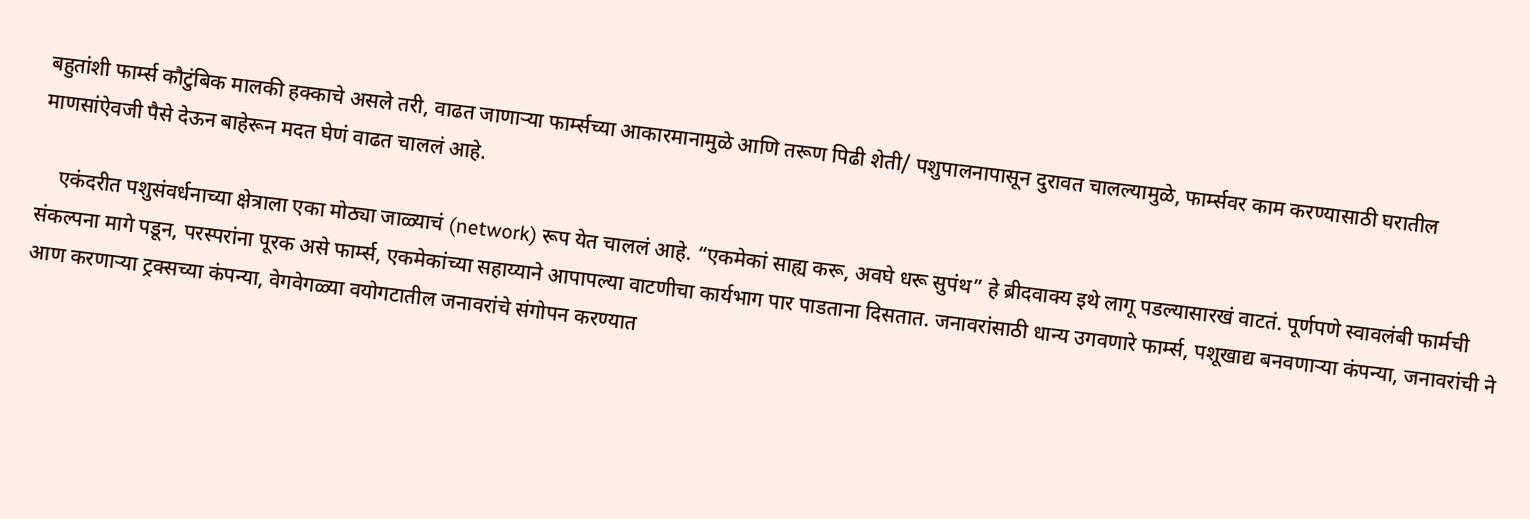बहुतांशी फार्म्स कौटुंबिक मालकी हक्काचे असले तरी, वाढत जाणार्‍या फार्म्सच्या आकारमानामुळे आणि तरूण पिढी शेती/ पशुपालनापासून दुरावत चालल्यामुळे, फार्म्सवर काम करण्यासाठी घरातील माणसांऐवजी पैसे देऊन बाहेरून मदत घेणं वाढत चाललं आहे.

    एकंदरीत पशुसंवर्धनाच्या क्षेत्राला एका मोठ्या जाळ्याचं (network) रूप येत चाललं आहे. “एकमेकां साह्य करू, अवघे धरू सुपंथ” हे ब्रीदवाक्य इथे लागू पडल्यासारखं वाटतं. पूर्णपणे स्वावलंबी फार्मची संकल्पना मागे पडून, परस्परांना पूरक असे फार्म्स, एकमेकांच्या सहाय्याने आपापल्या वाटणीचा कार्यभाग पार पाडताना दिसतात. जनावरांसाठी धान्य उगवणारे फार्म्स, पशूखाद्य बनवणार्‍या कंपन्या, जनावरांची ने आण करणार्‍या ट्रक्सच्या कंपन्या, वेगवेगळ्या वयोगटातील जनावरांचे संगोपन करण्यात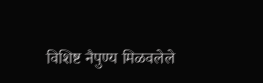विशिष्ट नैपुण्य मिळवलेले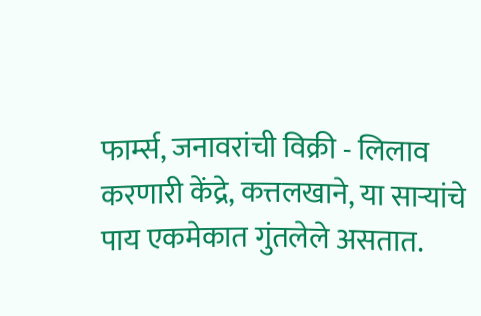फार्म्स, जनावरांची विक्री - लिलाव करणारी केंद्रे, कत्तलखाने, या सार्‍यांचे पाय एकमेकात गुंतलेले असतात.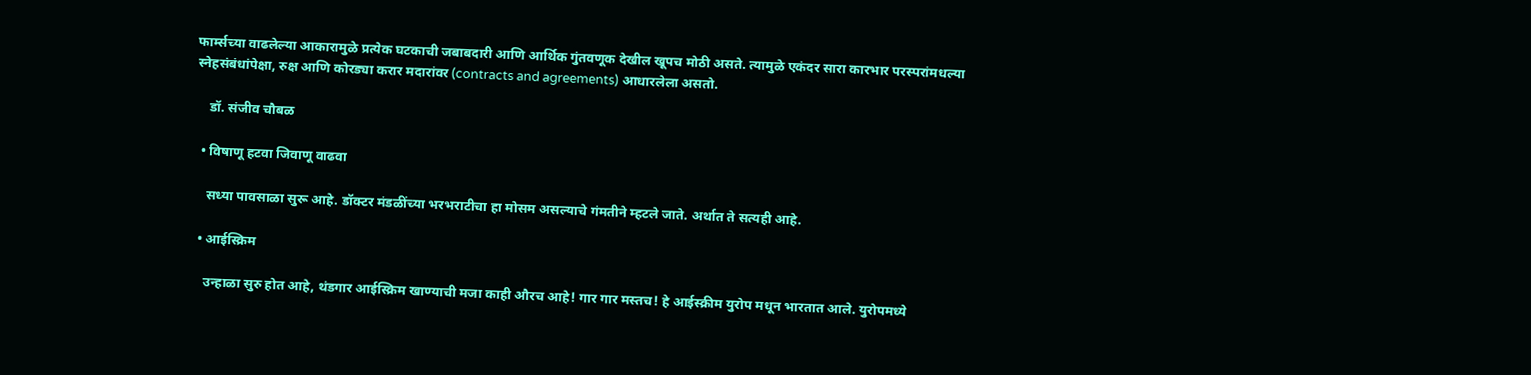फार्म्सच्या वाढलेल्या आकारामुळे प्रत्येक घटकाची जबाबदारी आणि आर्थिक गुंतवणूक देखील खूपच मोठी असते. त्यामुळे एकंदर सारा कारभार परस्परांमधल्या स्नेहसंबंधांपेक्षा, रुक्ष आणि कोरड्या करार मदारांवर (contracts and agreements) आधारलेला असतो.

    डॉ. संजीव चौबळ

  • विषाणू हटवा जिवाणू वाढवा

    सध्या पावसाळा सुरू आहे. डॉक्टर मंडळींच्या भरभराटीचा हा मोसम असल्याचे गंमतीने म्हटले जाते. अर्थात ते सत्यही आहे.

  • आईस्क्रिम

    उन्हाळा सुरु होत आहे, थंडगार आईस्क्रिम खाण्याची मजा काही औरच आहे! गार गार मस्तच! हे आईस्क्रीम युरोप मधून भारतात आले. युरोपमध्ये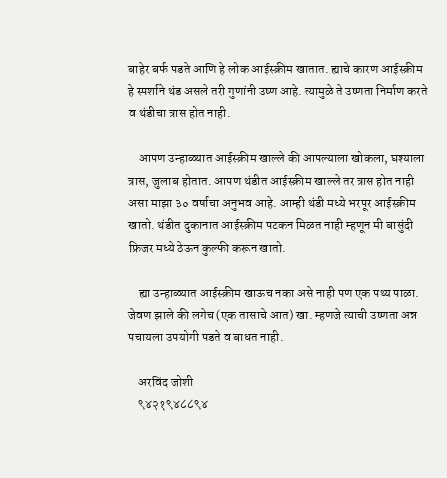बाहेर बर्फ पडते आणि हे लोक आईस्क्रीम खातात. ह्याचे कारण आईस्क्रीम हे स्पर्शाने थंड असले तरी गुणांनी उष्ण आहे. त्यामुळे ते उष्णता निर्माण करते व थंडीचा त्रास होत नाही.

    आपण उन्हाळ्यात आईस्क्रीम खाल्ले की आपल्याला खोकला, घश्याला त्रास, जुलाब होतात. आपण थंडीत आईस्क्रीम खाल्ले तर त्रास होत नाही असा माझा ३० वर्षाचा अनुभव आहे. आम्ही थंडी मध्ये भरपूर आईस्क्रीम खातो. थंडीत दुकानात आईस्क्रीम पटकन मिळत नाही म्हणून मी बासुंदी फ्रिजर मध्ये ठेऊन कुल्फी करून खातो.

    ह्या उन्हाळ्यात आईस्क्रीम खाऊच नका असे नाही पण एक पथ्य पाळा. जेवण झाले की लगेच (एक तासाचे आत) खा. म्हणजे त्याची उष्णता अन्न पचायला उपयोगी पडते व बाधत नाही.

    अरविंद जोशी
    ९४२१९४८८९४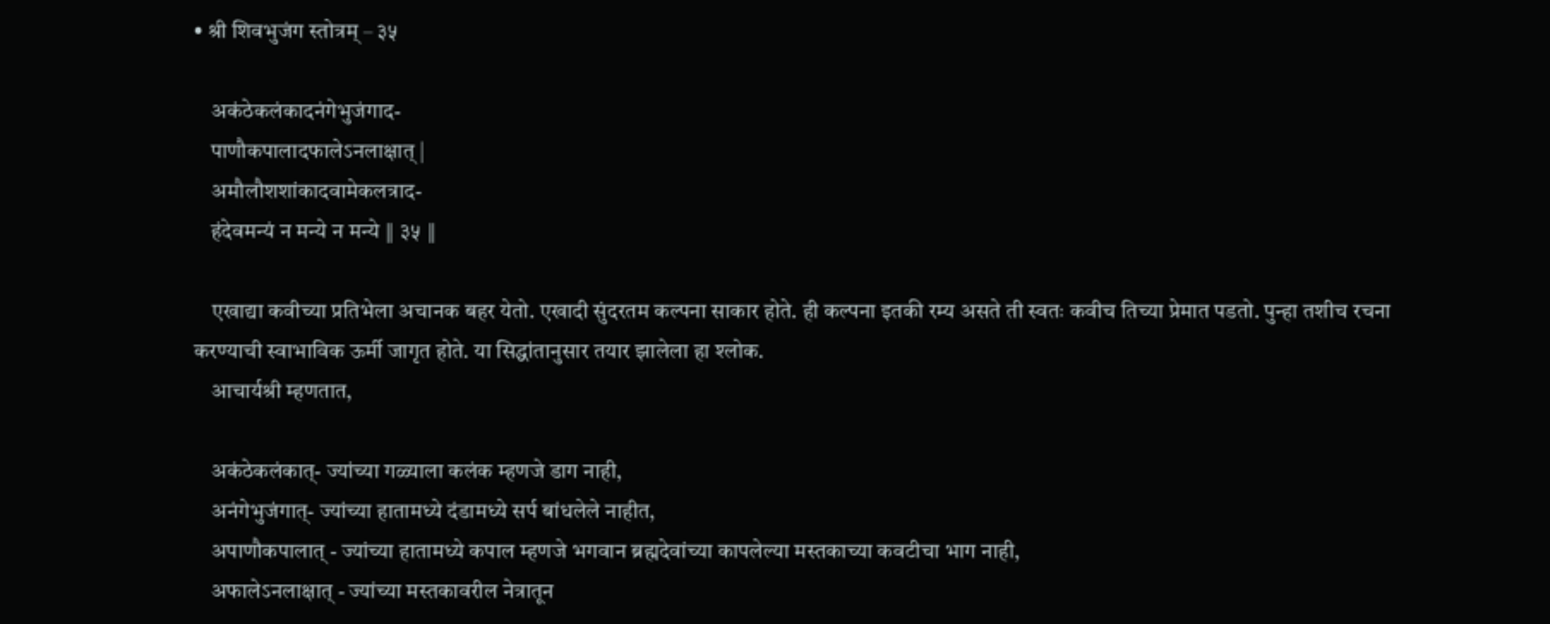• श्री शिवभुजंग स्तोत्रम् – ३५

    अकंठेकलंकादनंगेभुजंगाद-
    पाणौकपालादफालेऽनलाक्षात् |
    अमौलौशशांकादवामेकलत्राद-
    हंदेवमन्यं न मन्ये न मन्ये ‖ ३५ ‖

    एखाद्या कवीच्या प्रतिभेला अचानक बहर येतो. एखादी सुंदरतम कल्पना साकार होते. ही कल्पना इतकी रम्य असते ती स्वतः कवीच तिच्या प्रेमात पडतो. पुन्हा तशीच रचना करण्याची स्वाभाविक ऊर्मी जागृत होते. या सिद्धांतानुसार तयार झालेला हा श्लोक.
    आचार्यश्री म्हणतात,

    अकंठेकलंकात्- ज्यांच्या गळ्याला कलंक म्हणजे डाग नाही,
    अनंगेभुजंगात्- ज्यांच्या हातामध्ये दंडामध्ये सर्प बांधलेले नाहीत,
    अपाणौकपालात् - ज्यांच्या हातामध्ये कपाल म्हणजे भगवान ब्रह्मदेवांच्या कापलेल्या मस्तकाच्या कवटीचा भाग नाही,
    अफालेऽनलाक्षात् - ज्यांच्या मस्तकावरील नेत्रातून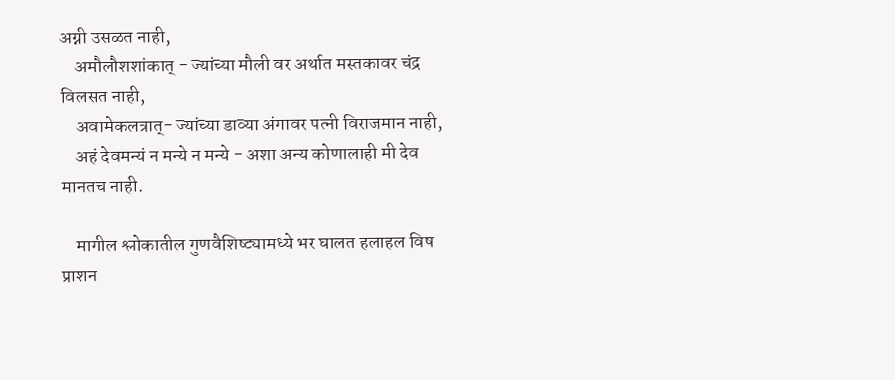अग्नी उसळत नाही,
    अमौलौशशांकात् - ज्यांच्या मौली वर अर्थात मस्तकावर चंद्र विलसत नाही,
    अवामेकलत्रात्- ज्यांच्या डाव्या अंगावर पत्नी विराजमान नाही,
    अहं देवमन्यं न मन्ये न मन्ये - अशा अन्य कोणालाही मी देव मानतच नाही.

    मागील श्लोकातील गुणवैशिष्ट्यामध्ये भर घालत हलाहल विष प्राशन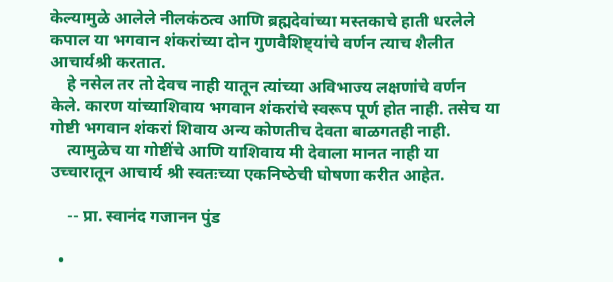केल्यामुळे आलेले नीलकंठत्व आणि ब्रह्मदेवांच्या मस्तकाचे हाती धरलेले कपाल या भगवान शंकरांच्या दोन गुणवैशिष्ट्यांचे वर्णन त्याच शैलीत आचार्यश्री करतात.
    हे नसेल तर तो देवच नाही यातून त्यांच्या अविभाज्य लक्षणांचे वर्णन केले. कारण यांच्याशिवाय भगवान शंकरांचे स्वरूप पूर्ण होत नाही. तसेच या गोष्टी भगवान शंकरां शिवाय अन्य कोणतीच देवता बाळगतही नाही.
    त्यामुळेच या गोष्टींचे आणि याशिवाय मी देवाला मानत नाही या उच्चारातून आचार्य श्री स्वतःच्या एकनिष्‍ठेची घोषणा करीत आहेत.

    -- प्रा. स्वानंद गजानन पुंड

  •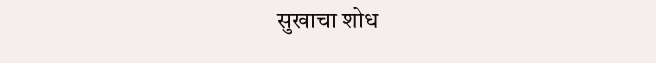सुखाचा शोध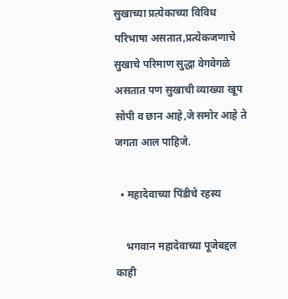सुखाच्या प्रत्येकाच्या विविध परिभाषा असतात,प्रत्येकजणाचे सुखाचे परिमाण सुद्धा वेगवेगळे असतात पण सुखाची व्याख्या खूप सोपी व छान आहे,जे समोर आहे ते जगता आल पाहिजे.

  • महादेवाच्या पिंडीचे रहस्य

    भगवान महादेवाच्या पूजेबद्दल काही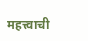महत्त्वाची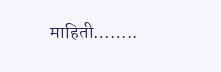माहिती……..